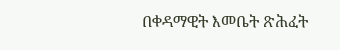በቀዳማዊት እመቤት ጽሕፈት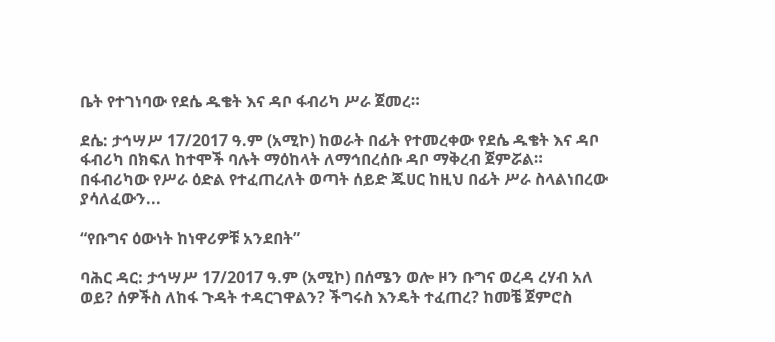ቤት የተገነባው የደሴ ዱቄት እና ዳቦ ፋብሪካ ሥራ ጀመረ።

ደሴ: ታኅሣሥ 17/2017 ዓ.ም (አሚኮ) ከወራት በፊት የተመረቀው የደሴ ዱቄት እና ዳቦ ፋብሪካ በክፍለ ከተሞች ባሉት ማዕከላት ለማኅበረሰቡ ዳቦ ማቅረብ ጀምሯል። በፋብሪካው የሥራ ዕድል የተፈጠረለት ወጣት ሰይድ ጁሀር ከዚህ በፊት ሥራ ስላልነበረው ያሳለፈውን...

“የቡግና ዕውነት ከነዋሪዎቹ አንደበት”

ባሕር ዳር: ታኅሣሥ 17/2017 ዓ.ም (አሚኮ) በሰሜን ወሎ ዞን ቡግና ወረዳ ረሃብ አለ ወይ? ሰዎችስ ለከፋ ጉዳት ተዳርገዋልን? ችግሩስ እንዴት ተፈጠረ? ከመቼ ጀምሮስ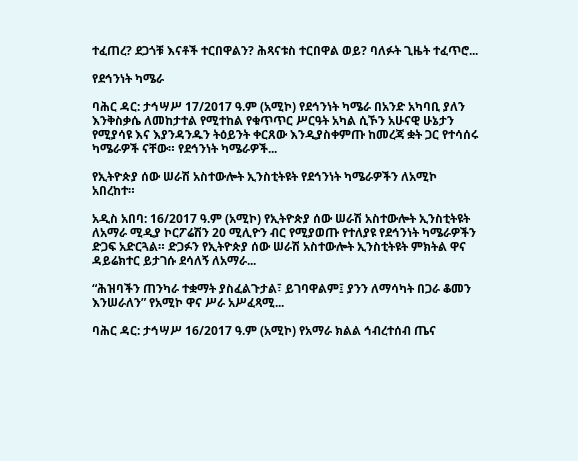ተፈጠረ? ደጋጎቹ እናቶች ተርበዋልን? ሕጻናቱስ ተርበዋል ወይ? ባለፉት ጊዜት ተፈጥሮ...

የደኅንነት ካሜራ

ባሕር ዳር: ታኅሣሥ 17/2017 ዓ.ም (አሚኮ) የደኅንነት ካሜራ በአንድ አካባቢ ያለን እንቅስቃሴ ለመከታተል የሚተከል የቁጥጥር ሥርዓት አካል ሲኾን አሁናዊ ሁኔታን የሚያሳዩ እና እያንዳንዱን ትዕይንት ቀርጸው እንዲያስቀምጡ ከመረጃ ቋት ጋር የተሳሰሩ ካሜራዎች ናቸው። የደኅንነት ካሜራዎች...

የኢትዮጵያ ሰው ሠራሽ አስተውሎት ኢንስቲትዩት የደኅንነት ካሜራዎችን ለአሚኮ አበረከተ።

አዲስ አበባ: 16/2017 ዓ.ም (አሚኮ) የኢትዮጵያ ሰው ሠራሽ አስተውሎት ኢንስቲትዩት ለአማራ ሚዲያ ኮርፖሬሽን 20 ሚሊዮን ብር የሚያወጡ የተለያዩ የደኅንነት ካሜራዎችን ድጋፍ አድርጓል። ድጋፉን የኢትዮጵያ ሰው ሠራሽ አስተውሎት ኢንስቲትዩት ምክትል ዋና ዳይሬክተር ይታገሱ ደሳለኝ ለአማራ...

“ሕዝባችን ጠንካራ ተቋማት ያስፈልጉታል፣ ይገባዋልም፤ ያንን ለማሳካት በጋራ ቆመን እንሠራለን” የአሚኮ ዋና ሥራ አሥፈጻሚ...

ባሕር ዳር: ታኅሣሥ 16/2017 ዓ.ም (አሚኮ) የአማራ ክልል ኅብረተሰብ ጤና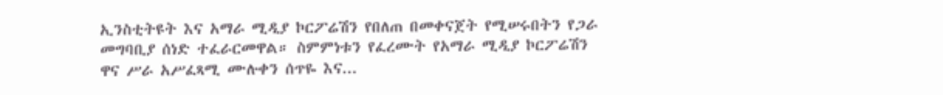ኢንስቲትዩት እና አማራ ሚዲያ ኮርፖሬሽን የበለጠ በመቀናጀት የሚሠሩበትን የጋራ መግባቢያ ሰነድ ተፈራርመዋል። ስምምነቱን የፈረሙት የአማራ ሚዲያ ኮርፖሬሽን ዋና ሥራ አሥፈጻሚ ሙሉቀን ሰጥዬ እና...